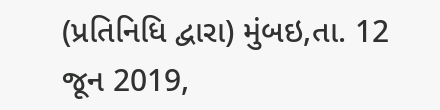(પ્રતિનિધિ દ્વારા) મુંબઇ,તા. 12 જૂન 2019,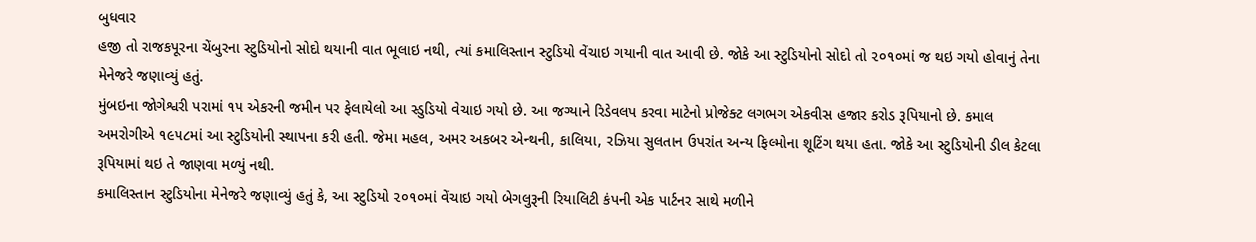બુધવાર
હજી તો રાજકપૂરના ચેંબુરના સ્ટુડિયોનો સોદો થયાની વાત ભૂલાઇ નથી, ત્યાં કમાલિસ્તાન સ્ટુડિયો વેંચાઇ ગયાની વાત આવી છે. જોકે આ સ્ટુડિયોનો સોદો તો ૨૦૧૦માં જ થઇ ગયો હોવાનું તેના મેનેજરે જણાવ્યું હતું.
મુંબઇના જોગેશ્વરી પરામાં ૧૫ એકરની જમીન પર ફેલાયેલો આ સ્ડુડિયો વેચાઇ ગયો છે. આ જગ્યાને રિડેવલપ કરવા માટેનો પ્રોજેક્ટ લગભગ એકવીસ હજાર કરોડ રૂપિયાનો છે. કમાલ અમરોગીએ ૧૯૫૮માં આ સ્ટુડિયોની સ્થાપના કરી હતી. જેમા મહલ, અમર અકબર એન્થની, કાલિયા, રઝિયા સુલતાન ઉપરાંત અન્ય ફિલ્મોના શૂટિંગ થયા હતા. જોકે આ સ્ટુડિયોની ડીલ કેટલા રૂપિયામાં થઇ તે જાણવા મળ્યું નથી.
કમાલિસ્તાન સ્ટુડિયોના મેનેજરે જણાવ્યું હતું કે, આ સ્ટુડિયો ૨૦૧૦માં વેંચાઇ ગયો બેગલુરૂની રિયાલિટી કંપની એક પાર્ટનર સાથે મળીને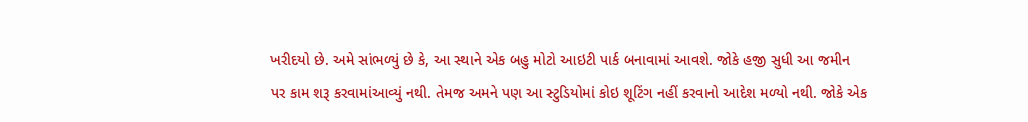ખરીદયો છે. અમે સાંભળ્યું છે કે, આ સ્થાને એક બહુ મોટો આઇટી પાર્ક બનાવામાં આવશે. જોકે હજી સુધી આ જમીન પર કામ શરૂ કરવામાંઆવ્યું નથી. તેમજ અમને પણ આ સ્ટુડિયોમાં કોઇ શૂટિંગ નહીં કરવાનો આદેશ મળ્યો નથી. જોકે એક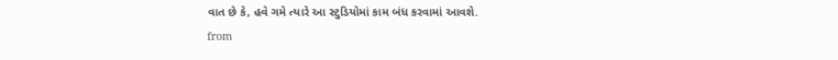વાત છે કે, હવે ગમે ત્યારે આ સ્ટુડિયોમાં કામ બંધ કરવામાં આવશે.
from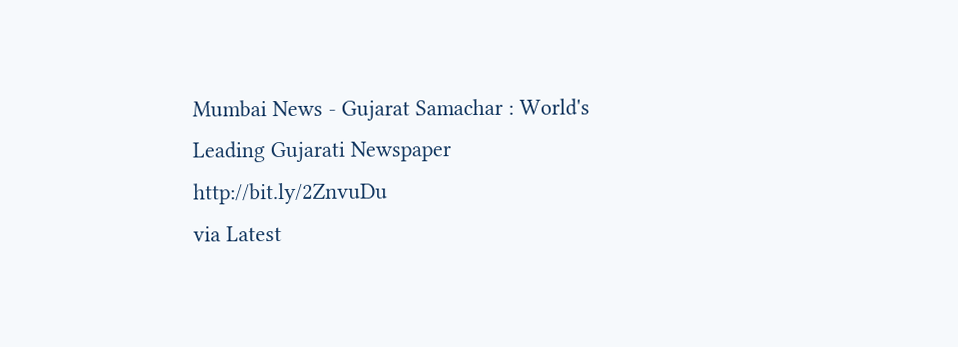Mumbai News - Gujarat Samachar : World's Leading Gujarati Newspaper http://bit.ly/2ZnvuDu
via Latest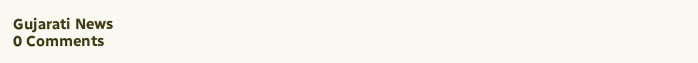Gujarati News
0 Comments